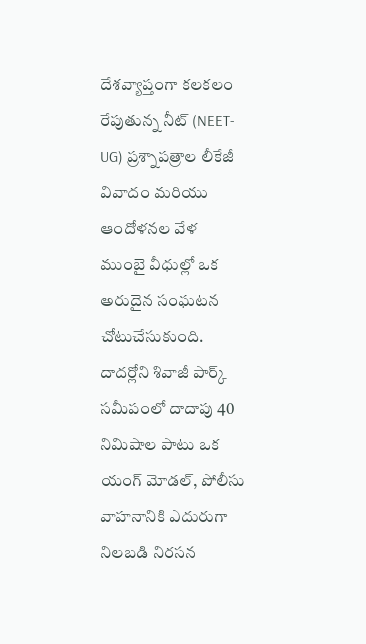దేశవ్యాప్తంగా కలకలం రేపుతున్న నీట్ (NEET-UG) ప్రశ్నాపత్రాల లీకేజీ వివాదం మరియు ఆందోళనల వేళ ముంబై వీధుల్లో ఒక అరుదైన సంఘటన చోటుచేసుకుంది. దాదర్లోని శివాజీ పార్క్ సమీపంలో దాదాపు 40 నిమిషాల పాటు ఒక యంగ్ మోడల్, పోలీసు వాహనానికి ఎదురుగా నిలబడి నిరసన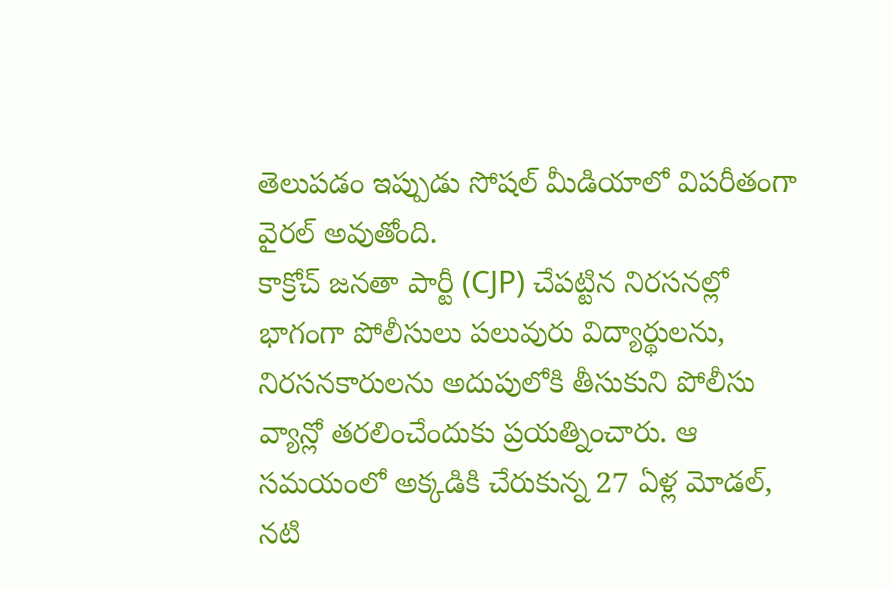తెలుపడం ఇప్పుడు సోషల్ మీడియాలో విపరీతంగా వైరల్ అవుతోంది.
కాక్రోచ్ జనతా పార్టీ (CJP) చేపట్టిన నిరసనల్లో భాగంగా పోలీసులు పలువురు విద్యార్థులను, నిరసనకారులను అదుపులోకి తీసుకుని పోలీసు వ్యాన్లో తరలించేందుకు ప్రయత్నించారు. ఆ సమయంలో అక్కడికి చేరుకున్న 27 ఏళ్ల మోడల్, నటి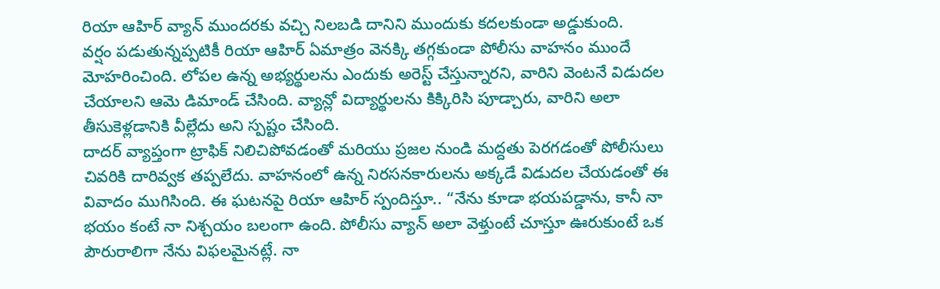రియా ఆహిర్ వ్యాన్ ముందరకు వచ్చి నిలబడి దానిని ముందుకు కదలకుండా అడ్డుకుంది.
వర్షం పడుతున్నప్పటికీ రియా ఆహిర్ ఏమాత్రం వెనక్కి తగ్గకుండా పోలీసు వాహనం ముందే మోహరించింది. లోపల ఉన్న అభ్యర్థులను ఎందుకు అరెస్ట్ చేస్తున్నారని, వారిని వెంటనే విడుదల చేయాలని ఆమె డిమాండ్ చేసింది. వ్యాన్లో విద్యార్థులను కిక్కిరిసి పూడ్చారు, వారిని అలా తీసుకెళ్లడానికి వీల్లేదు అని స్పష్టం చేసింది.
దాదర్ వ్యాప్తంగా ట్రాఫిక్ నిలిచిపోవడంతో మరియు ప్రజల నుండి మద్దతు పెరగడంతో పోలీసులు చివరికి దారివ్వక తప్పలేదు. వాహనంలో ఉన్న నిరసనకారులను అక్కడే విడుదల చేయడంతో ఈ వివాదం ముగిసింది. ఈ ఘటనపై రియా ఆహిర్ స్పందిస్తూ.. “నేను కూడా భయపడ్డాను, కానీ నా భయం కంటే నా నిశ్చయం బలంగా ఉంది. పోలీసు వ్యాన్ అలా వెళ్తుంటే చూస్తూ ఊరుకుంటే ఒక పౌరురాలిగా నేను విఫలమైనట్లే. నా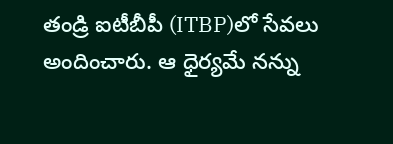తండ్రి ఐటీబీపీ (ITBP)లో సేవలు అందించారు. ఆ ధైర్యమే నన్ను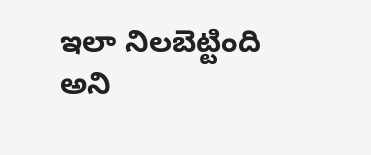ఇలా నిలబెట్టింది అని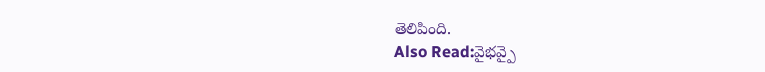తెలిపింది.
Also Read:వైభవ్పై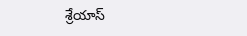శ్రేయాస్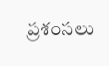ప్రశంసలు